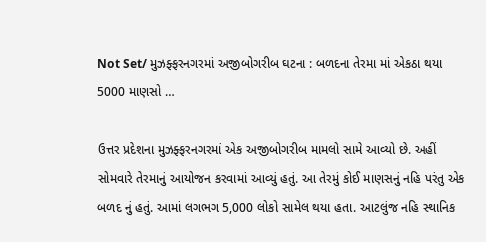Not Set/ મુઝફ્ફરનગરમાં અજીબોગરીબ ઘટના : બળદના તેરમા માં એકઠા થયા 5000 માણસો …

ઉત્તર પ્રદેશના મુઝફ્ફરનગરમાં એક અજીબોગરીબ મામલો સામે આવ્યો છે. અહીં સોમવારે તેરમાનું આયોજન કરવામાં આવ્યું હતું. આ તેરમું કોઈ માણસનું નહિ પરંતુ એક બળદ નું હતું. આમાં લગભગ 5,000 લોકો સામેલ થયા હતા. આટલુંજ નહિ સ્થાનિક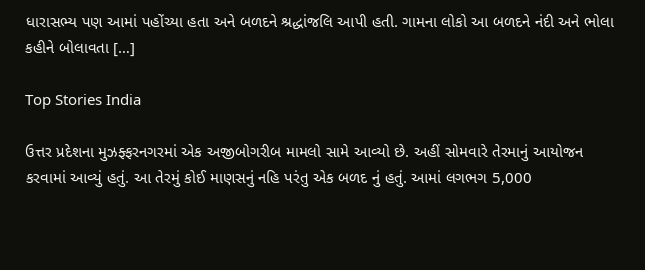ધારાસભ્ય પણ આમાં પહોંચ્યા હતા અને બળદને શ્રદ્ધાંજલિ આપી હતી. ગામના લોકો આ બળદને નંદી અને ભોલા કહીને બોલાવતા […]

Top Stories India

ઉત્તર પ્રદેશના મુઝફ્ફરનગરમાં એક અજીબોગરીબ મામલો સામે આવ્યો છે. અહીં સોમવારે તેરમાનું આયોજન કરવામાં આવ્યું હતું. આ તેરમું કોઈ માણસનું નહિ પરંતુ એક બળદ નું હતું. આમાં લગભગ 5,000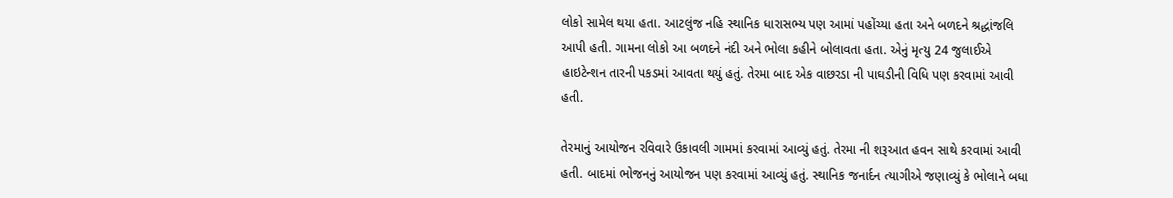લોકો સામેલ થયા હતા. આટલુંજ નહિ સ્થાનિક ધારાસભ્ય પણ આમાં પહોંચ્યા હતા અને બળદને શ્રદ્ધાંજલિ આપી હતી. ગામના લોકો આ બળદને નંદી અને ભોલા કહીને બોલાવતા હતા. એનું મૃત્યુ 24 જુલાઈએ હાઇટેન્શન તારની પકડમાં આવતા થયું હતું. તેરમા બાદ એક વાછરડા ની પાઘડીની વિધિ પણ કરવામાં આવી હતી.

તેરમાનું આયોજન રવિવારે ઉકાવલી ગામમાં કરવામાં આવ્યું હતું. તેરમા ની શરૂઆત હવન સાથે કરવામાં આવી હતી. બાદમાં ભોજનનું આયોજન પણ કરવામાં આવ્યું હતું. સ્થાનિક જનાર્દન ત્યાગીએ જણાવ્યું કે ભોલાને બધા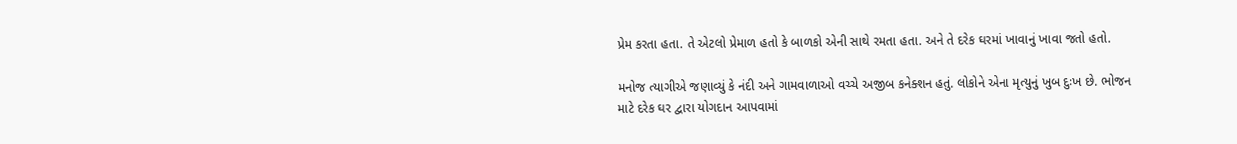પ્રેમ કરતા હતા. તે એટલો પ્રેમાળ હતો કે બાળકો એની સાથે રમતા હતા. અને તે દરેક ઘરમાં ખાવાનું ખાવા જતો હતો.

મનોજ ત્યાગીએ જણાવ્યું કે નંદી અને ગામવાળાઓ વચ્ચે અજીબ કનેક્શન હતું. લોકોને એના મૃત્યુનું ખુબ દુઃખ છે. ભોજન માટે દરેક ઘર દ્વારા યોગદાન આપવામાં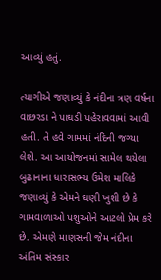આવ્યું હતું.

ત્યાગીએ જણાવ્યું કે નંદીના ત્રણ વર્ષના વાછરડા ને પાઘડી પહેરાવવામાં આવી હતી. તે હવે ગામમાં નંદિની જગ્યા લેશે. આ આયોજનમાં સામેલ થયેલા બુઢાનાના ધારાસભ્ય ઉમેશ માલિકે જણાવ્યું કે એમને ઘણી ખુશી છે કે ગામવાળાઓ પશુઓને આટલો પ્રેમ કરે છે. એમણે માણસની જેમ નંદીના અંતિમ સંસ્કાર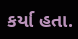કર્યા હતા.